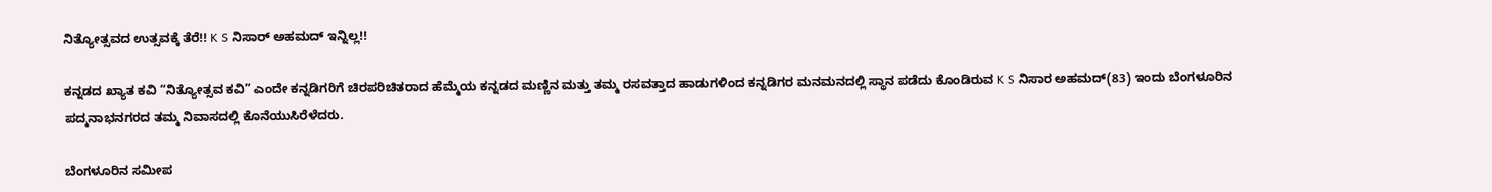ನಿತ್ಯೋತ್ಸವದ ಉತ್ಸವಕ್ಕೆ ತೆರೆ!! K S ನಿಸಾರ್ ಅಹಮದ್ ಇನ್ನಿಲ್ಲ!!

ಕನ್ನಡದ ಖ್ಯಾತ ಕವಿ “ನಿತ್ಯೋತ್ಸವ ಕವಿ” ಎಂದೇ ಕನ್ನಡಿಗರಿಗೆ ಚಿರಪರಿಚಿತರಾದ ಹೆಮ್ಮೆಯ ಕನ್ನಡದ ಮಣ್ಣಿನ ಮತ್ತು ತಮ್ಮ ರಸವತ್ತಾದ ಹಾಡುಗಳಿಂದ ಕನ್ನಡಿಗರ ಮನಮನದಲ್ಲಿ ಸ್ಥಾನ ಪಡೆದು ಕೊಂಡಿರುವ K S ನಿಸಾರ ಅಹಮದ್(83) ಇಂದು ಬೆಂಗಳೂರಿನ ಪದ್ಮನಾಭನಗರದ ತಮ್ಮ ನಿವಾಸದಲ್ಲಿ ಕೊನೆಯುಸಿರೆಳೆದರು.

ಬೆಂಗಳೂರಿನ ಸಮೀಪ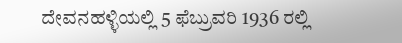ದೇವನಹಳ್ಳಿಯಲ್ಲಿ 5 ಫೆಬ್ರುವರಿ 1936 ರಲ್ಲಿ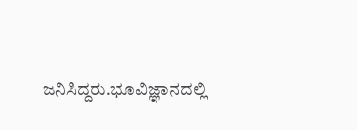ಜನಿಸಿದ್ದರು.ಭೂವಿಜ್ಞಾನದಲ್ಲಿ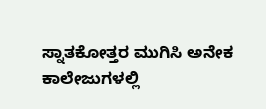ಸ್ನಾತಕೋತ್ತರ ಮುಗಿಸಿ ಅನೇಕ ಕಾಲೇಜುಗಳಲ್ಲಿ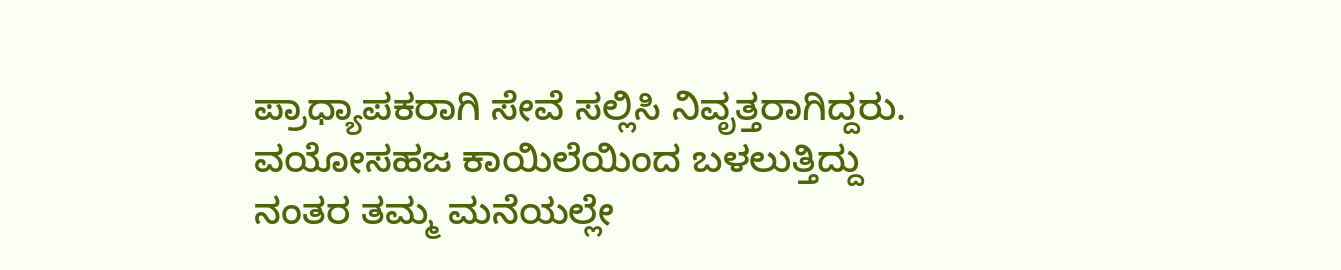ಪ್ರಾಧ್ಯಾಪಕರಾಗಿ ಸೇವೆ ಸಲ್ಲಿಸಿ ನಿವೃತ್ತರಾಗಿದ್ದರು. ವಯೋಸಹಜ ಕಾಯಿಲೆಯಿಂದ ಬಳಲುತ್ತಿದ್ದು ನಂತರ ತಮ್ಮ ಮನೆಯಲ್ಲೇ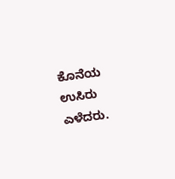ಕೊನೆಯ ಉಸಿರು ಎಳೆದರು.